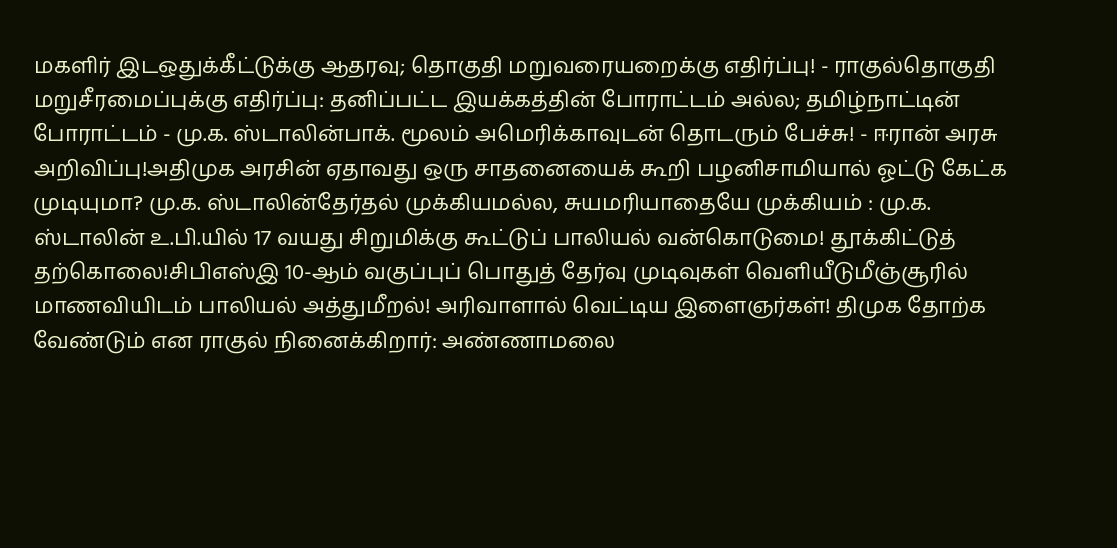மகளிர் இடஒதுக்கீட்டுக்கு ஆதரவு; தொகுதி மறுவரையறைக்கு எதிர்ப்பு! - ராகுல்தொகுதி மறுசீரமைப்புக்கு எதிர்ப்பு: தனிப்பட்ட இயக்கத்தின் போராட்டம் அல்ல; தமிழ்நாட்டின் போராட்டம் - மு.க. ஸ்டாலின்பாக். மூலம் அமெரிக்காவுடன் தொடரும் பேச்சு! - ஈரான் அரசு அறிவிப்பு!அதிமுக அரசின் ஏதாவது ஒரு சாதனையைக் கூறி பழனிசாமியால் ஓட்டு கேட்க முடியுமா? மு.க. ஸ்டாலின்தேர்தல் முக்கியமல்ல, சுயமரியாதையே முக்கியம் : மு.க. ஸ்டாலின் உ.பி.யில் 17 வயது சிறுமிக்கு கூட்டுப் பாலியல் வன்கொடுமை! தூக்கிட்டுத் தற்கொலை!சிபிஎஸ்இ 10-ஆம் வகுப்புப் பொதுத் தேர்வு முடிவுகள் வெளியீடுமீஞ்சூரில் மாணவியிடம் பாலியல் அத்துமீறல்! அரிவாளால் வெட்டிய இளைஞர்கள்! திமுக தோற்க வேண்டும் என ராகுல் நினைக்கிறார்: அண்ணாமலை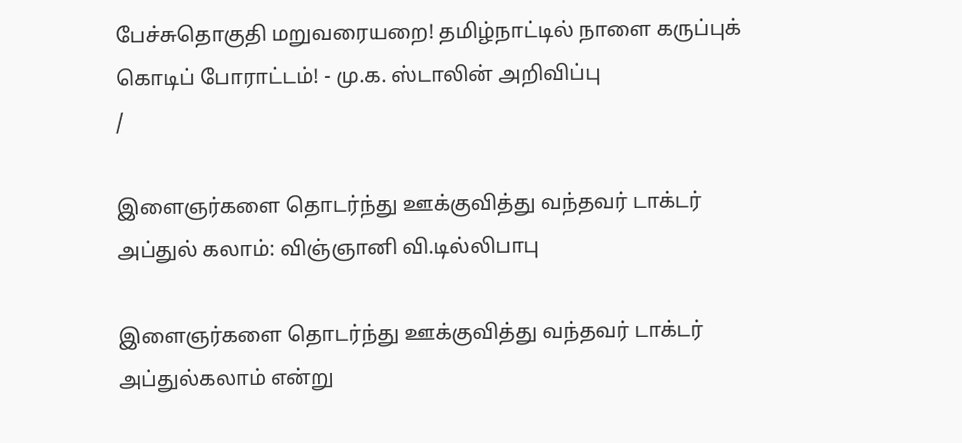பேச்சுதொகுதி மறுவரையறை! தமிழ்நாட்டில் நாளை கருப்புக் கொடிப் போராட்டம்! - மு.க. ஸ்டாலின் அறிவிப்பு
/

இளைஞர்களை தொடர்ந்து ஊக்குவித்து வந்தவர் டாக்டர் அப்துல் கலாம்: விஞ்ஞானி வி.டில்லிபாபு

இளைஞர்களை தொடர்ந்து ஊக்குவித்து வந்தவர் டாக்டர் அப்துல்கலாம் என்று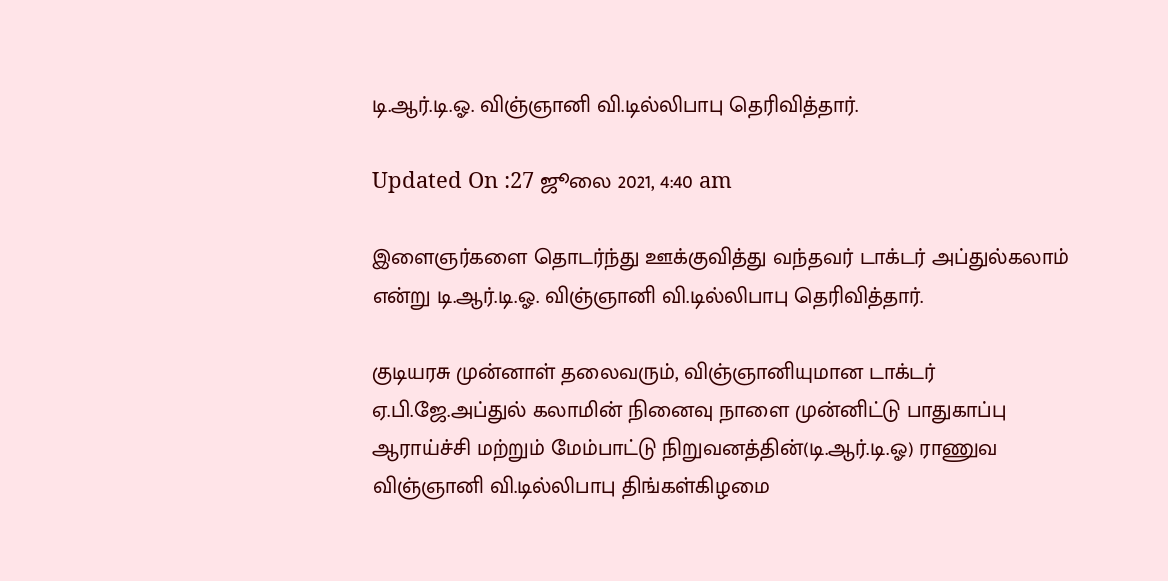டி.ஆர்.டி.ஓ. விஞ்ஞானி வி.டில்லிபாபு தெரிவித்தார்.

Updated On :27 ஜூலை 2021, 4:40 am

இளைஞர்களை தொடர்ந்து ஊக்குவித்து வந்தவர் டாக்டர் அப்துல்கலாம் என்று டி.ஆர்.டி.ஓ. விஞ்ஞானி வி.டில்லிபாபு தெரிவித்தார்.

குடியரசு முன்னாள் தலைவரும், விஞ்ஞானியுமான டாக்டர் ஏ.பி.ஜே.அப்துல் கலாமின் நினைவு நாளை முன்னிட்டு பாதுகாப்பு ஆராய்ச்சி மற்றும் மேம்பாட்டு நிறுவனத்தின்(டி.ஆர்.டி.ஓ) ராணுவ விஞ்ஞானி வி.டில்லிபாபு திங்கள்கிழமை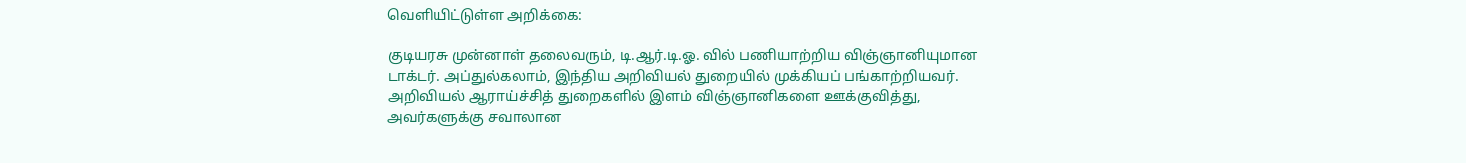வெளியிட்டுள்ள அறிக்கை:

குடியரசு முன்னாள் தலைவரும், டி.ஆர்.டி.ஓ. வில் பணியாற்றிய விஞ்ஞானியுமான டாக்டர். அப்துல்கலாம், இந்திய அறிவியல் துறையில் முக்கியப் பங்காற்றியவர். அறிவியல் ஆராய்ச்சித் துறைகளில் இளம் விஞ்ஞானிகளை ஊக்குவித்து, அவர்களுக்கு சவாலான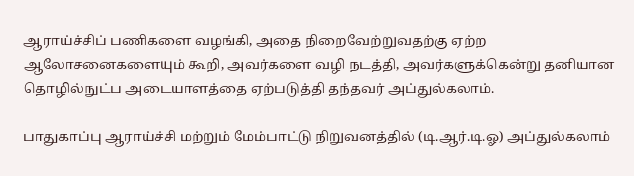ஆராய்ச்சிப் பணிகளை வழங்கி, அதை நிறைவேற்றுவதற்கு ஏற்ற ஆலோசனைகளையும் கூறி, அவர்களை வழி நடத்தி, அவர்களுக்கென்று தனியான தொழில்நுட்ப அடையாளத்தை ஏற்படுத்தி தந்தவர் அப்துல்கலாம்.

பாதுகாப்பு ஆராய்ச்சி மற்றும் மேம்பாட்டு நிறுவனத்தில் (டி.ஆர்.டி.ஓ) அப்துல்கலாம்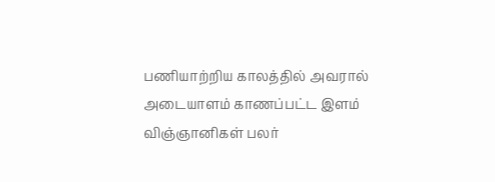பணியாற்றிய காலத்தில் அவரால் அடையாளம் காணப்பட்ட இளம் விஞ்ஞானிகள் பலர்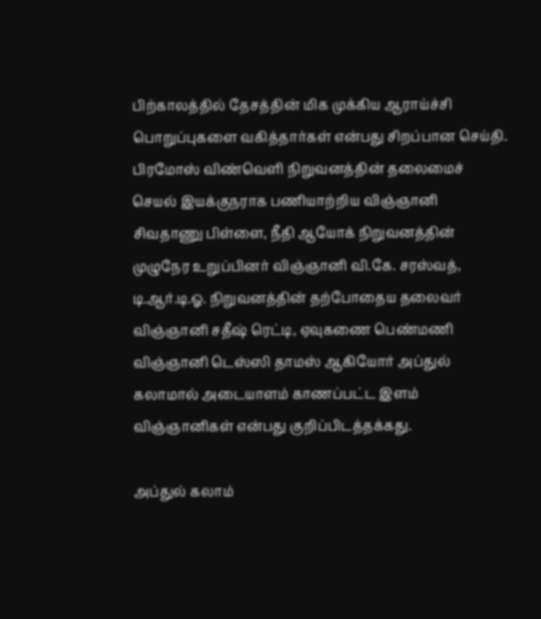பிற்காலத்தில் தேசத்தின் மிக முக்கிய ஆராய்ச்சி பொறுப்புகளை வகித்தார்கள் என்பது சிறப்பான செய்தி. பிரமோஸ் விண்வெளி நிறுவனத்தின் தலைமைச் செயல் இயக்குநராக பணியாற்றிய விஞ்ஞானி சிவதாணு பிள்ளை, நீதி ஆயோக் நிறுவனத்தின் முழுநேர உறுப்பினர் விஞ்ஞானி வி.கே. சரஸ்வத், டி.ஆர்.டி.ஓ. நிறுவனத்தின் தற்போதைய தலைவர் விஞ்ஞானி சதீஷ் ரெட்டி, ஏவுகணை பெண்மணி விஞ்ஞானி டெஸ்ஸி தாமஸ் ஆகியோர் அப்துல் கலாமால் அடையாளம் காணப்பட்ட இளம் விஞ்ஞானிகள் என்பது குறிப்பிடத்தக்கது.

அப்துல் கலாம்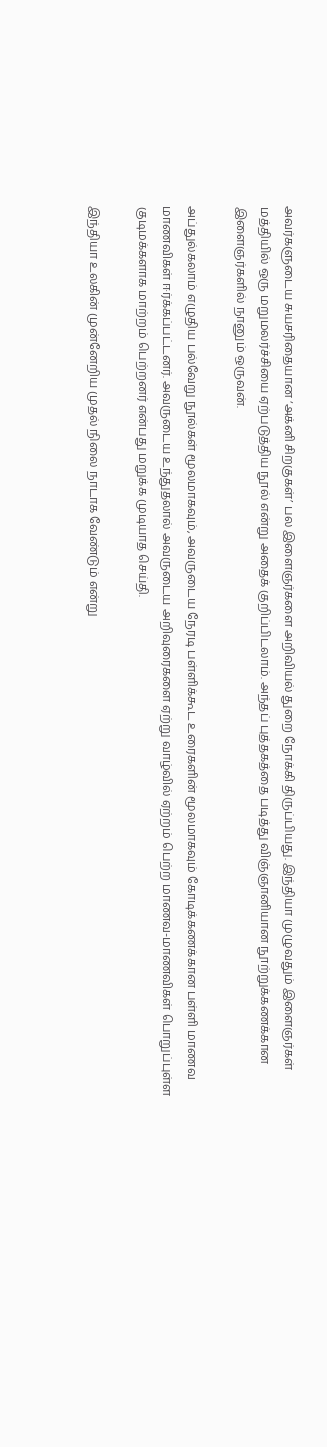அவர்களுடைய சுயசரிதையான ‘அக்னி சிறகுகள்’ பல இளைஞர்களை அறிவியல் துறை நோக்கி திருப்பியது. இந்தியா முழுவதும் இளைஞர்கள் மத்தியில் ஒரு மறுமலர்ச்சியை ஏற்படுத்திய நூல் என்று அதைக் குறிப்பிடலாம். அந்தப் புத்தகத்தை படித்து விஞ்ஞானியான நூற்றுக்கணக்கான இளைஞர்களில் நானும் ஒருவன்.

அப்துல்கலாம் எழுதிய பல்வேறு நூல்கள் மூலமாகவும், அவருடைய நேரடி பள்ளிக்கூட உரைகளின் மூலமாகவும் கோடிக்கணக்கான பள்ளி மாணவ மாணவிகள் ஈர்க்கப்பட்டனர். அவருடைய உந்துதலால் அவருடைய அறிவுரைகளை ஏற்று வாழ்வில் ஏற்றம் பெற்ற மாணவ-மாணவிகள் பொறுப்புள்ள குடிமக்களாக மாற்றம் பெற்றனர் என்பது மறுக்க முடியாத செய்தி.

இந்தியா உலகின் முன்னேறிய முதல் நிலை நாடாக வேண்டும் என்று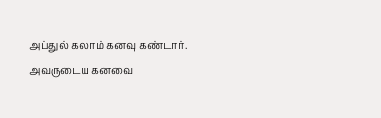அப்துல் கலாம் கனவு கண்டார். அவருடைய கனவை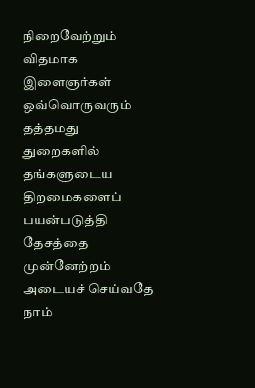நிறைவேற்றும் விதமாக இளைஞர்கள் ஒவ்வொருவரும் தத்தமது துறைகளில் தங்களுடைய திறமைகளைப் பயன்படுத்தி தேசத்தை முன்னேற்றம் அடையச் செய்வதே நாம்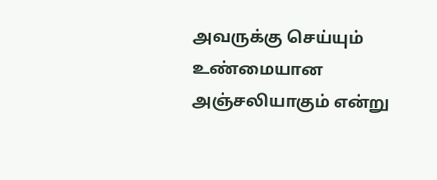அவருக்கு செய்யும் உண்மையான அஞ்சலியாகும் என்று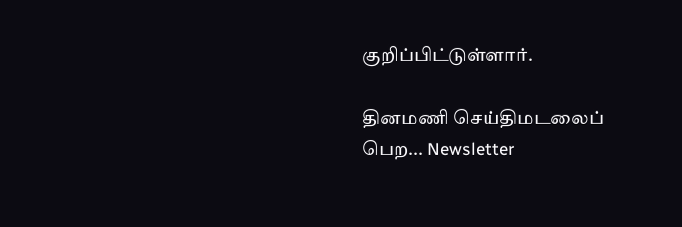குறிப்பிட்டுள்ளார்.

தினமணி செய்திமடலைப் பெற... Newsletter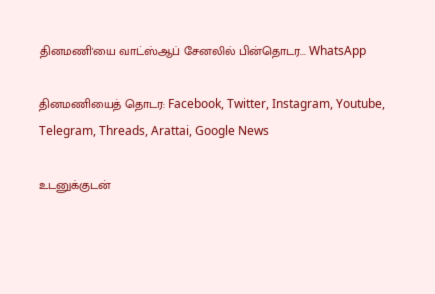தினமணி'யை வாட்ஸ்ஆப் சேனலில் பின்தொடர... WhatsApp

தினமணியைத் தொடர: Facebook, Twitter, Instagram, Youtube, Telegram, Threads, Arattai, Google News

உடனுக்குடன்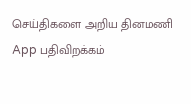செய்திகளை அறிய தினமணி App பதிவிறக்கம்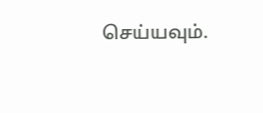செய்யவும்.